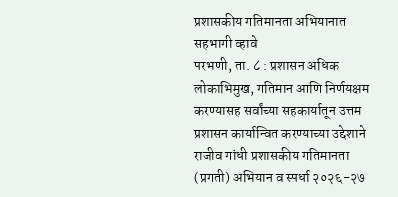प्रशासकीय गतिमानता अभियानात सहभागी व्हावे
परभणी, ता. ८ : प्रशासन अधिक लोकाभिमुख, गतिमान आणि निर्णयक्षम करण्यासह सर्वांच्या सहकार्यातून उत्तम प्रशासन कार्यान्वित करण्याच्या उद्देशाने राजीव गांधी प्रशासकीय गतिमानता (प्रगती) अभियान व स्पर्धा २०२६-२७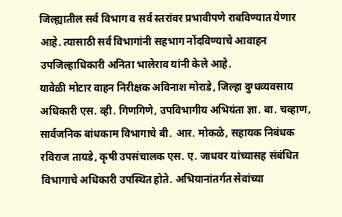जिल्ह्यातील सर्व विभाग व सर्व स्तरांवर प्रभावीपणे राबविण्यात येणार आहे. त्यासाठी सर्व विभागांनी सहभाग नोंदविण्याचे आवाहन उपजिल्हाधिकारी अनिता भालेराव यांनी केले आहे.
यावेळी मोटार वाहन निरीक्षक अविनाश मोराडे, जिल्हा दुग्धव्यवसाय अधिकारी एस. व्ही. गिणगिणे, उपविभागीय अभियंता ज्ञा. बा. चव्हाण, सार्वजनिक बांधकाम विभागाचे बी. आर. मोकळे, सहायक निबंधक रविराज तायडे, कृषी उपसंचालक एस. ए. जाधवर यांच्यासह संबंधित विभागाचे अधिकारी उपस्थित होते. अभियानांतर्गत सेवांच्या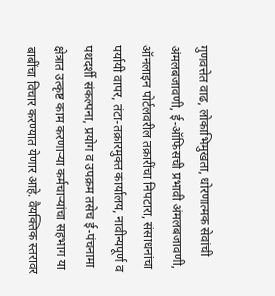गुणवत्तेत वाढ, लोकाभिमुखता, धोरणात्मक सेवांची अंमलबजावणी, ई-ऑफिसची प्रभावी अंमलबजावणी, ऑनलाइन पोर्टलवरील तक्रारींचा निपटारा, संसाधनांचा पर्यायी वापर, तंटा-तक्रारमुक्त कार्यालय, नावीन्यपूर्ण व पथदर्शी संकल्पना, प्रयोग व उपक्रम तसेच ई-पंचनामा क्षेत्रात उत्कृष्ट काम करणाऱ्या कर्मचाऱ्यांचा सहभाग या बाबींचा विचार करण्यात येणार आहे. वैयक्तिक स्तरावर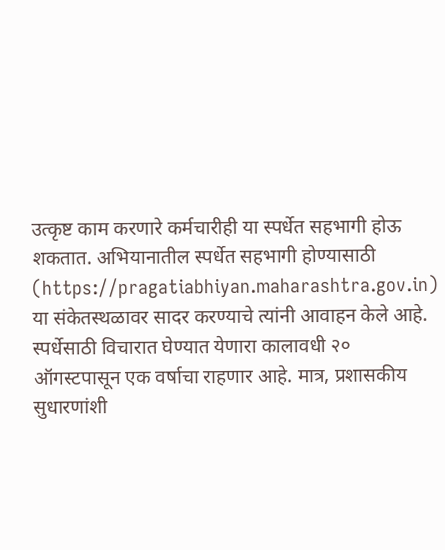उत्कृष्ट काम करणारे कर्मचारीही या स्पर्धेत सहभागी होऊ शकतात. अभियानातील स्पर्धेत सहभागी होण्यासाठी (https://pragatiabhiyan.maharashtra.gov.in) या संकेतस्थळावर सादर करण्याचे त्यांनी आवाहन केले आहे. स्पर्धेसाठी विचारात घेण्यात येणारा कालावधी २० ऑगस्टपासून एक वर्षाचा राहणार आहे. मात्र, प्रशासकीय सुधारणांशी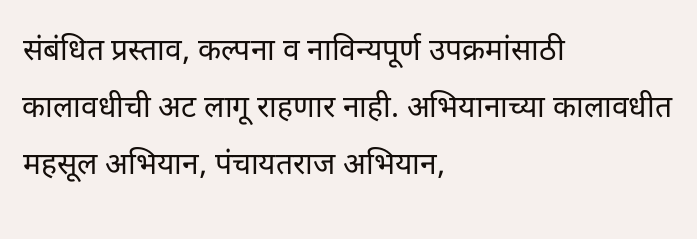संबंधित प्रस्ताव, कल्पना व नाविन्यपूर्ण उपक्रमांसाठी कालावधीची अट लागू राहणार नाही. अभियानाच्या कालावधीत महसूल अभियान, पंचायतराज अभियान,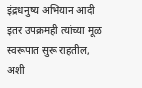इंद्रधनुष्य अभियान आदी इतर उपक्रमही त्यांच्या मूळ स्वरूपात सुरू राहतील, अशी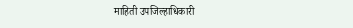माहिती उपजिल्हाधिकारी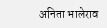अनिता भालेराव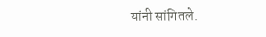यांनी सांगितले.